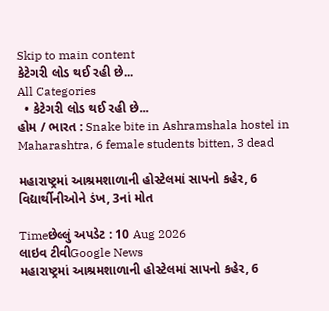Skip to main content
કેટેગરી લોડ થઈ રહી છે...
All Categories
  • કેટેગરી લોડ થઈ રહી છે...
હોમ / ભારત : Snake bite in Ashramshala hostel in Maharashtra, 6 female students bitten, 3 dead

મહારાષ્ટ્રમાં આશ્રમશાળાની હોસ્ટેલમાં સાપનો કહેર, 6 વિદ્યાર્થીનીઓને ડંખ, 3નાં મોત

Timeછેલ્લું અપડેટ : 10 Aug 2026
લાઇવ ટીવીGoogle News
મહારાષ્ટ્રમાં આશ્રમશાળાની હોસ્ટેલમાં સાપનો કહેર, 6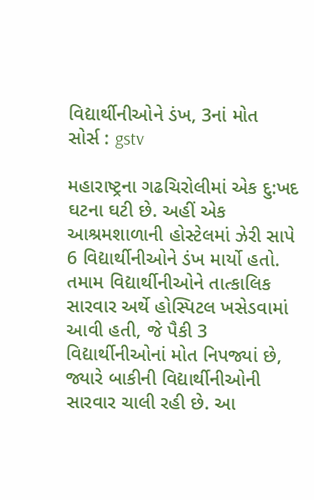વિદ્યાર્થીનીઓને ડંખ, 3નાં મોત
સોર્સ : gstv

મહારાષ્ટ્રના ગઢચિરોલીમાં એક દુ:ખદ ઘટના ઘટી છે. અહીં એક આશ્રમશાળાની હોસ્ટેલમાં ઝેરી સાપે 6 વિદ્યાર્થીનીઓને ડંખ માર્યો હતો. તમામ વિદ્યાર્થીનીઓને તાત્કાલિક સારવાર અર્થે હોસ્પિટલ ખસેડવામાં આવી હતી, જે પૈકી 3 વિદ્યાર્થીનીઓનાં મોત નિપજ્યાં છે, જ્યારે બાકીની વિદ્યાર્થીનીઓની સારવાર ચાલી રહી છે. આ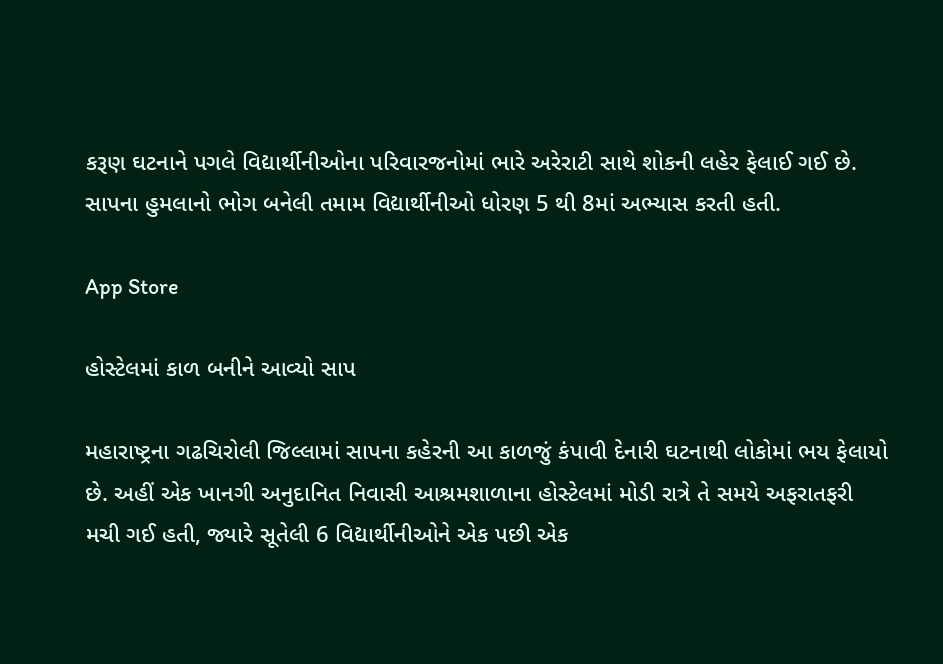કરૂણ ઘટનાને પગલે વિદ્યાર્થીનીઓના પરિવારજનોમાં ભારે અરેરાટી સાથે શોકની લહેર ફેલાઈ ગઈ છે. સાપના હુમલાનો ભોગ બનેલી તમામ વિદ્યાર્થીનીઓ ધોરણ 5 થી 8માં અભ્યાસ કરતી હતી.

App Store

હોસ્ટેલમાં કાળ બનીને આવ્યો સાપ

મહારાષ્ટ્રના ગઢચિરોલી જિલ્લામાં સાપના કહેરની આ કાળજું કંપાવી દેનારી ઘટનાથી લોકોમાં ભય ફેલાયો છે. અહીં એક ખાનગી અનુદાનિત નિવાસી આશ્રમશાળાના હોસ્ટેલમાં મોડી રાત્રે તે સમયે અફરાતફરી મચી ગઈ હતી, જ્યારે સૂતેલી 6 વિદ્યાર્થીનીઓને એક પછી એક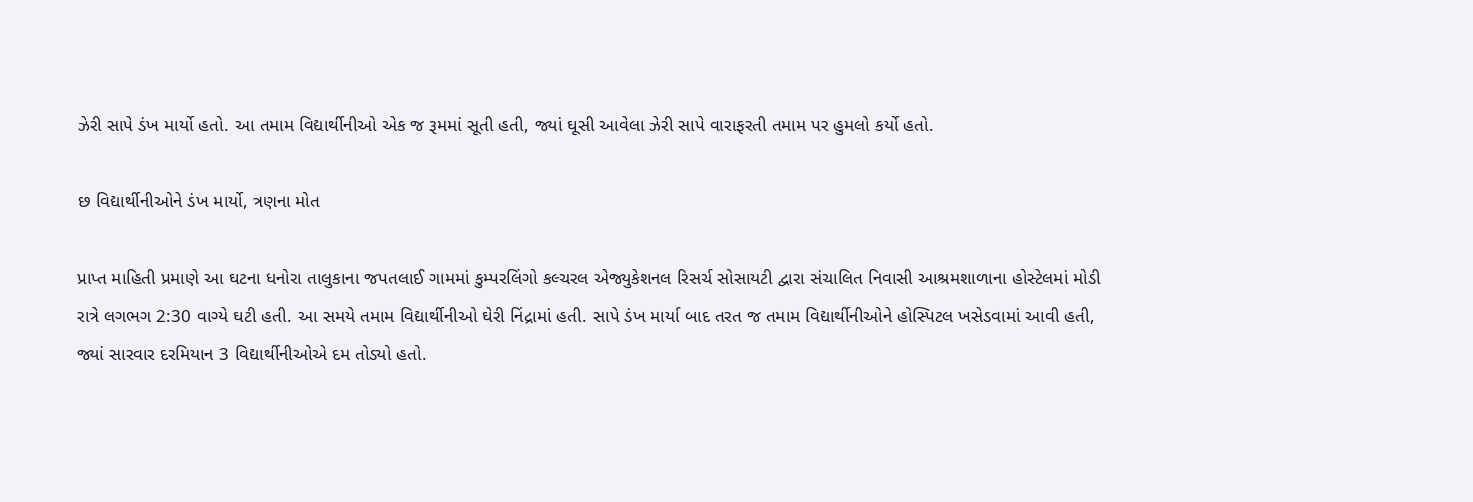ઝેરી સાપે ડંખ માર્યો હતો. આ તમામ વિદ્યાર્થીનીઓ એક જ રૂમમાં સૂતી હતી, જ્યાં ઘૂસી આવેલા ઝેરી સાપે વારાફરતી તમામ પર હુમલો કર્યો હતો.

છ વિદ્યાર્થીનીઓને ડંખ માર્યો, ત્રણના મોત

પ્રાપ્ત માહિતી પ્રમાણે આ ઘટના ધનોરા તાલુકાના જપતલાઈ ગામમાં કુમ્પરલિંગો કલ્ચરલ એજ્યુકેશનલ રિસર્ચ સોસાયટી દ્વારા સંચાલિત નિવાસી આશ્રમશાળાના હોસ્ટેલમાં મોડી રાત્રે લગભગ 2:30 વાગ્યે ઘટી હતી. આ સમયે તમામ વિદ્યાર્થીનીઓ ઘેરી નિંદ્રામાં હતી. સાપે ડંખ માર્યા બાદ તરત જ તમામ વિદ્યાર્થીનીઓને હોસ્પિટલ ખસેડવામાં આવી હતી, જ્યાં સારવાર દરમિયાન 3 વિદ્યાર્થીનીઓએ દમ તોડ્યો હતો.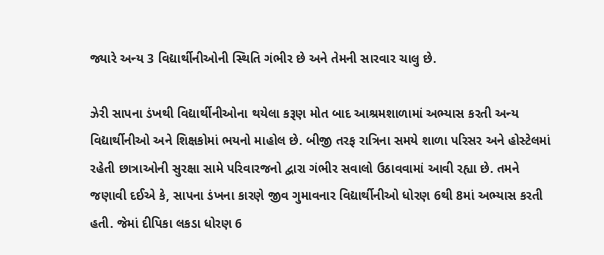જ્યારે અન્ય 3 વિદ્યાર્થીનીઓની સ્થિતિ ગંભીર છે અને તેમની સારવાર ચાલુ છે.

ઝેરી સાપના ડંખથી વિદ્યાર્થીનીઓના થયેલા કરૂણ મોત બાદ આશ્રમશાળામાં અભ્યાસ કરતી અન્ય વિદ્યાર્થીનીઓ અને શિક્ષકોમાં ભયનો માહોલ છે. બીજી તરફ રાત્રિના સમયે શાળા પરિસર અને હોસ્ટેલમાં રહેતી છાત્રાઓની સુરક્ષા સામે પરિવારજનો દ્વારા ગંભીર સવાલો ઉઠાવવામાં આવી રહ્યા છે. તમને જણાવી દઈએ કે, સાપના ડંખના કારણે જીવ ગુમાવનાર વિદ્યાર્થીનીઓ ધોરણ 6થી 8માં અભ્યાસ કરતી હતી. જેમાં દીપિકા લકડા ધોરણ 6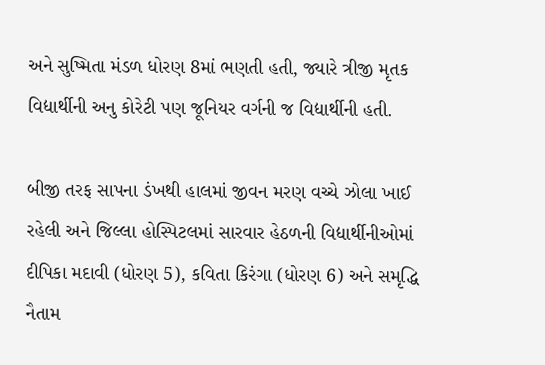અને સુષ્મિતા મંડળ ધોરણ 8માં ભણતી હતી, જ્યારે ત્રીજી મૃતક વિદ્યાર્થીની અનુ કોરેટી પણ જૂનિયર વર્ગની જ વિદ્યાર્થીની હતી.

બીજી તરફ સાપના ડંખથી હાલમાં જીવન મરણ વચ્ચે ઝોલા ખાઈ રહેલી અને જિલ્લા હોસ્પિટલમાં સારવાર હેઠળની વિદ્યાર્થીનીઓમાં દીપિકા મદાવી (ધોરણ 5), કવિતા કિરંગા (ધોરણ 6) અને સમૃદ્ધિ નૈતામ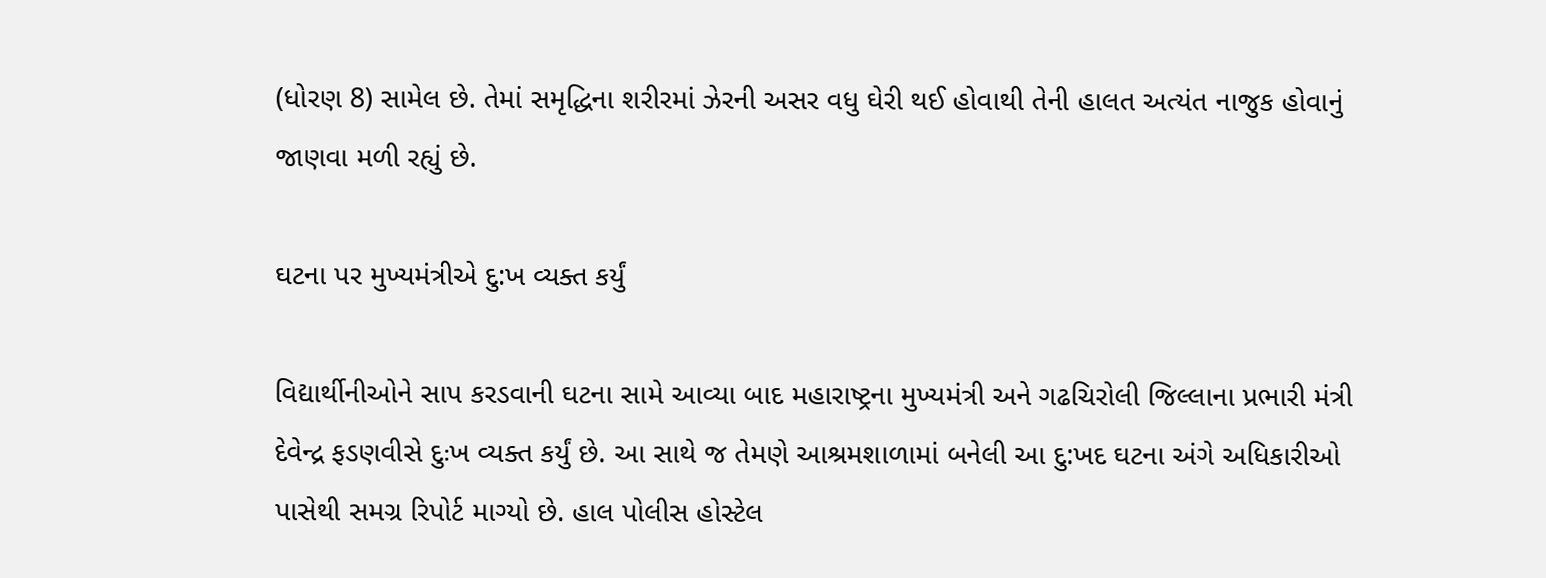(ધોરણ 8) સામેલ છે. તેમાં સમૃદ્ધિના શરીરમાં ઝેરની અસર વધુ ઘેરી થઈ હોવાથી તેની હાલત અત્યંત નાજુક હોવાનું જાણવા મળી રહ્યું છે.

ઘટના પર મુખ્યમંત્રીએ દુ:ખ વ્યક્ત કર્યું

વિદ્યાર્થીનીઓને સાપ કરડવાની ઘટના સામે આવ્યા બાદ મહારાષ્ટ્રના મુખ્યમંત્રી અને ગઢચિરોલી જિલ્લાના પ્રભારી મંત્રી દેવેન્દ્ર ફડણવીસે દુઃખ વ્યક્ત કર્યું છે. આ સાથે જ તેમણે આશ્રમશાળામાં બનેલી આ દુ:ખદ ઘટના અંગે અધિકારીઓ પાસેથી સમગ્ર રિપોર્ટ માગ્યો છે. હાલ પોલીસ હોસ્ટેલ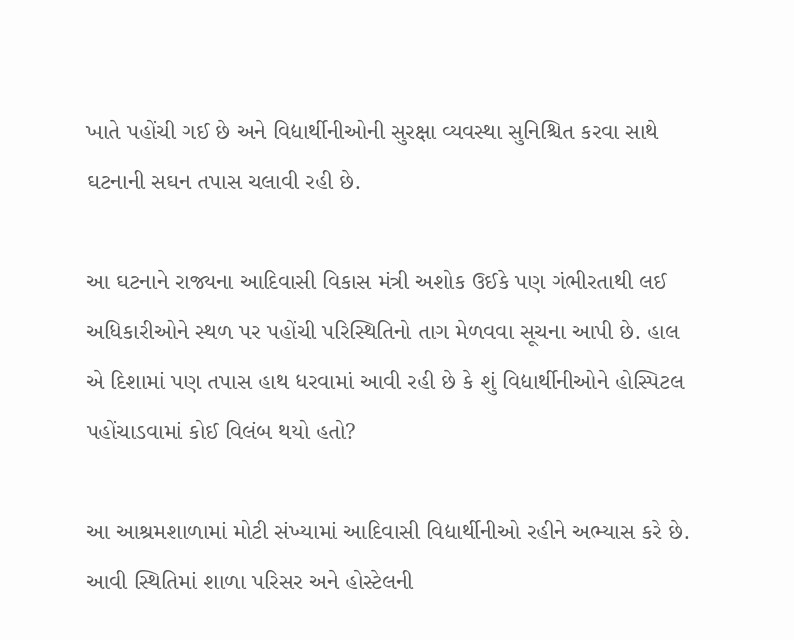ખાતે પહોંચી ગઈ છે અને વિદ્યાર્થીનીઓની સુરક્ષા વ્યવસ્થા સુનિશ્ચિત કરવા સાથે ઘટનાની સઘન તપાસ ચલાવી રહી છે.

આ ઘટનાને રાજ્યના આદિવાસી વિકાસ મંત્રી અશોક ઉઈકે પણ ગંભીરતાથી લઈ અધિકારીઓને સ્થળ પર પહોંચી પરિસ્થિતિનો તાગ મેળવવા સૂચના આપી છે. હાલ એ દિશામાં પણ તપાસ હાથ ધરવામાં આવી રહી છે કે શું વિદ્યાર્થીનીઓને હોસ્પિટલ પહોંચાડવામાં કોઈ વિલંબ થયો હતો?

આ આશ્રમશાળામાં મોટી સંખ્યામાં આદિવાસી વિદ્યાર્થીનીઓ રહીને અભ્યાસ કરે છે. આવી સ્થિતિમાં શાળા પરિસર અને હોસ્ટેલની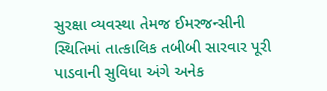સુરક્ષા વ્યવસ્થા તેમજ ઈમરજન્સીની સ્થિતિમાં તાત્કાલિક તબીબી સારવાર પૂરી પાડવાની સુવિધા અંગે અનેક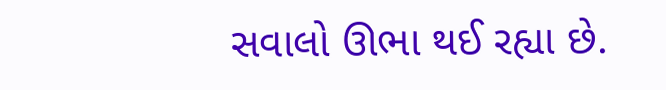સવાલો ઊભા થઈ રહ્યા છે.